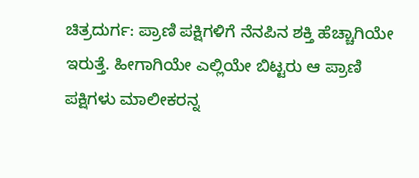ಚಿತ್ರದುರ್ಗ: ಪ್ರಾಣಿ ಪಕ್ಷಿಗಳಿಗೆ ನೆನಪಿನ ಶಕ್ತಿ ಹೆಚ್ಚಾಗಿಯೇ ಇರುತ್ತೆ. ಹೀಗಾಗಿಯೇ ಎಲ್ಲಿಯೇ ಬಿಟ್ಟರು ಆ ಪ್ರಾಣಿ ಪಕ್ಷಿಗಳು ಮಾಲೀಕರನ್ನ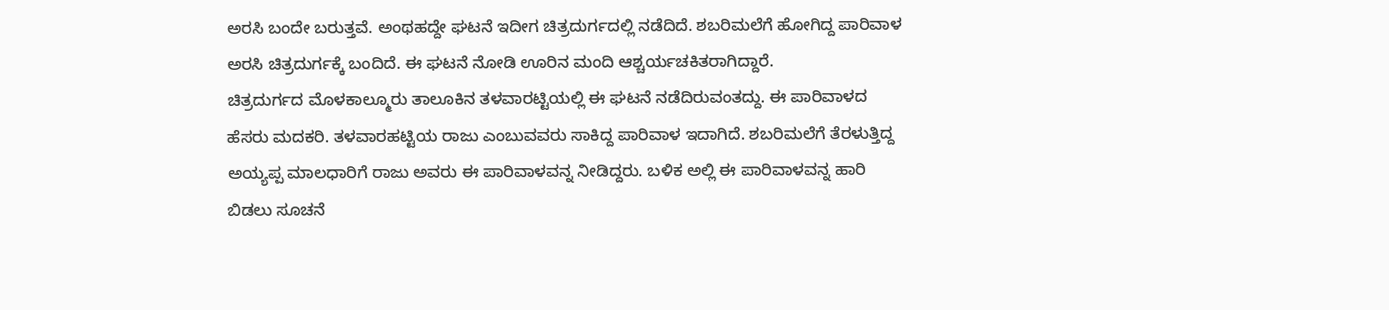ಅರಸಿ ಬಂದೇ ಬರುತ್ತವೆ. ಅಂಥಹದ್ದೇ ಘಟನೆ ಇದೀಗ ಚಿತ್ರದುರ್ಗದಲ್ಲಿ ನಡೆದಿದೆ. ಶಬರಿಮಲೆಗೆ ಹೋಗಿದ್ದ ಪಾರಿವಾಳ ಅರಸಿ ಚಿತ್ರದುರ್ಗಕ್ಕೆ ಬಂದಿದೆ. ಈ ಘಟನೆ ನೋಡಿ ಊರಿನ ಮಂದಿ ಆಶ್ಚರ್ಯಚಕಿತರಾಗಿದ್ದಾರೆ.
ಚಿತ್ರದುರ್ಗದ ಮೊಳಕಾಲ್ಮೂರು ತಾಲೂಕಿನ ತಳವಾರಟ್ಟಿಯಲ್ಲಿ ಈ ಘಟನೆ ನಡೆದಿರುವಂತದ್ದು. ಈ ಪಾರಿವಾಳದ ಹೆಸರು ಮದಕರಿ. ತಳವಾರಹಟ್ಟಿಯ ರಾಜು ಎಂಬುವವರು ಸಾಕಿದ್ದ ಪಾರಿವಾಳ ಇದಾಗಿದೆ. ಶಬರಿಮಲೆಗೆ ತೆರಳುತ್ತಿದ್ದ ಅಯ್ಯಪ್ಪ ಮಾಲಧಾರಿಗೆ ರಾಜು ಅವರು ಈ ಪಾರಿವಾಳವನ್ನ ನೀಡಿದ್ದರು. ಬಳಿಕ ಅಲ್ಲಿ ಈ ಪಾರಿವಾಳವನ್ನ ಹಾರಿ ಬಿಡಲು ಸೂಚನೆ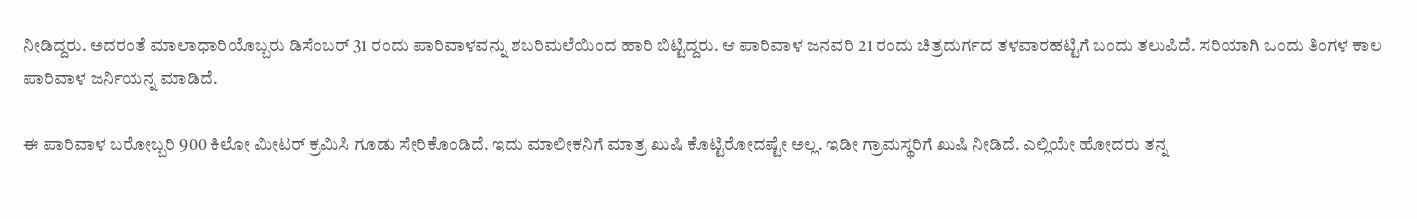ನೀಡಿದ್ದರು. ಅದರಂತೆ ಮಾಲಾಧಾರಿಯೊಬ್ಬರು ಡಿಸೆಂಬರ್ 31 ರಂದು ಪಾರಿವಾಳವನ್ನು ಶಬರಿಮಲೆಯಿಂದ ಹಾರಿ ಬಿಟ್ಟಿದ್ದರು. ಆ ಪಾರಿವಾಳ ಜನವರಿ 21 ರಂದು ಚಿತ್ರದುರ್ಗದ ತಳವಾರಹಟ್ಟಿಗೆ ಬಂದು ತಲುಪಿದೆ. ಸರಿಯಾಗಿ ಒಂದು ತಿಂಗಳ ಕಾಲ ಪಾರಿವಾಳ ಜರ್ನಿಯನ್ನ ಮಾಡಿದೆ.

ಈ ಪಾರಿವಾಳ ಬರೋಬ್ಬರಿ 900 ಕಿಲೋ ಮೀಟರ್ ಕ್ರಮಿಸಿ ಗೂಡು ಸೇರಿಕೊಂಡಿದೆ. ಇದು ಮಾಲೀಕನಿಗೆ ಮಾತ್ರ ಖುಷಿ ಕೊಟ್ಟಿರೋದಷ್ಟೇ ಅಲ್ಲ. ಇಡೀ ಗ್ರಾಮಸ್ಥರಿಗೆ ಖುಷಿ ನೀಡಿದೆ. ಎಲ್ಲಿಯೇ ಹೋದರು ತನ್ನ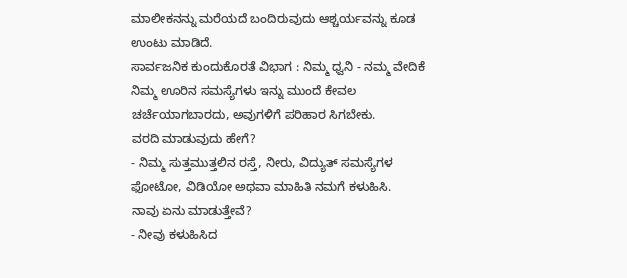ಮಾಲೀಕನನ್ನು ಮರೆಯದೆ ಬಂದಿರುವುದು ಆಶ್ಚರ್ಯವನ್ನು ಕೂಡ ಉಂಟು ಮಾಡಿದೆ.
ಸಾರ್ವಜನಿಕ ಕುಂದುಕೊರತೆ ವಿಭಾಗ : ನಿಮ್ಮ ಧ್ವನಿ - ನಮ್ಮ ವೇದಿಕೆ
ನಿಮ್ಮ ಊರಿನ ಸಮಸ್ಯೆಗಳು ಇನ್ನು ಮುಂದೆ ಕೇವಲ ಚರ್ಚೆಯಾಗಬಾರದು, ಅವುಗಳಿಗೆ ಪರಿಹಾರ ಸಿಗಬೇಕು.
ವರದಿ ಮಾಡುವುದು ಹೇಗೆ?
- ನಿಮ್ಮ ಸುತ್ತಮುತ್ತಲಿನ ರಸ್ತೆ, ನೀರು, ವಿದ್ಯುತ್ ಸಮಸ್ಯೆಗಳ ಫೋಟೋ, ವಿಡಿಯೋ ಅಥವಾ ಮಾಹಿತಿ ನಮಗೆ ಕಳುಹಿಸಿ.
ನಾವು ಏನು ಮಾಡುತ್ತೇವೆ?
- ನೀವು ಕಳುಹಿಸಿದ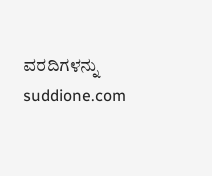ವರದಿಗಳನ್ನು suddione.com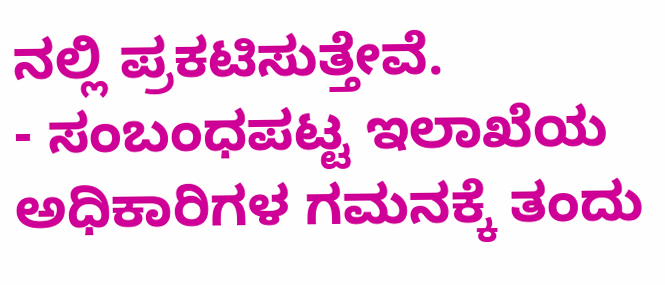ನಲ್ಲಿ ಪ್ರಕಟಿಸುತ್ತೇವೆ.
- ಸಂಬಂಧಪಟ್ಟ ಇಲಾಖೆಯ ಅಧಿಕಾರಿಗಳ ಗಮನಕ್ಕೆ ತಂದು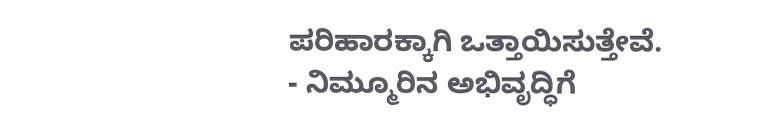ಪರಿಹಾರಕ್ಕಾಗಿ ಒತ್ತಾಯಿಸುತ್ತೇವೆ.
- ನಿಮ್ಮೂರಿನ ಅಭಿವೃದ್ಧಿಗೆ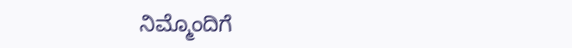ನಿಮ್ಮೊಂದಿಗೆ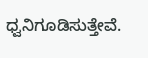ಧ್ವನಿಗೂಡಿಸುತ್ತೇವೆ.